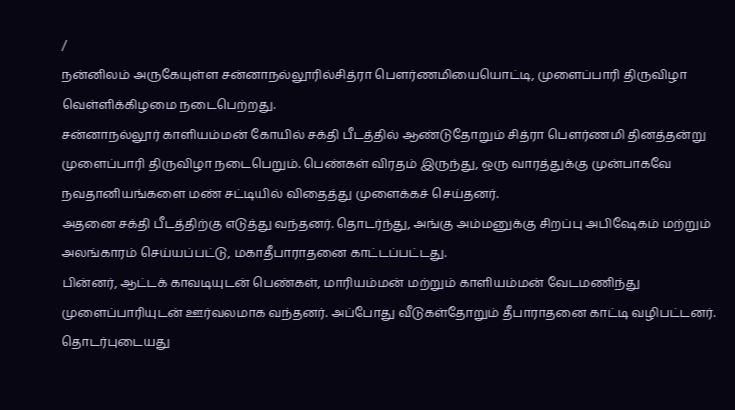/
நன்னிலம் அருகேயுள்ள சன்னாநல்லூரில்சித்ரா பௌர்ணமியையொட்டி, முளைப்பாரி திருவிழா வெள்ளிக்கிழமை நடைபெற்றது.
சன்னாநல்லூர் காளியம்மன் கோயில் சக்தி பீடத்தில் ஆண்டுதோறும் சித்ரா பெளர்ணமி தினத்தன்று முளைப்பாரி திருவிழா நடைபெறும். பெண்கள் விரதம் இருந்து, ஒரு வாரத்துக்கு முன்பாகவே நவதானியங்களை மண் சட்டியில் விதைத்து முளைக்கச் செய்தனர்.
அதனை சக்தி பீடத்திற்கு எடுத்து வந்தனர். தொடர்ந்து, அங்கு அம்மனுக்கு சிறப்பு அபிஷேகம் மற்றும் அலங்காரம் செய்யப்பட்டு, மகாதீபாராதனை காட்டப்பட்டது.
பின்னர், ஆட்டக் காவடியுடன் பெண்கள், மாரியம்மன் மற்றும் காளியம்மன் வேடமணிந்து முளைப்பாரியுடன் ஊர்வலமாக வந்தனர். அப்போது வீடுகள்தோறும் தீபாராதனை காட்டி வழிபட்டனர்.
தொடர்புடையது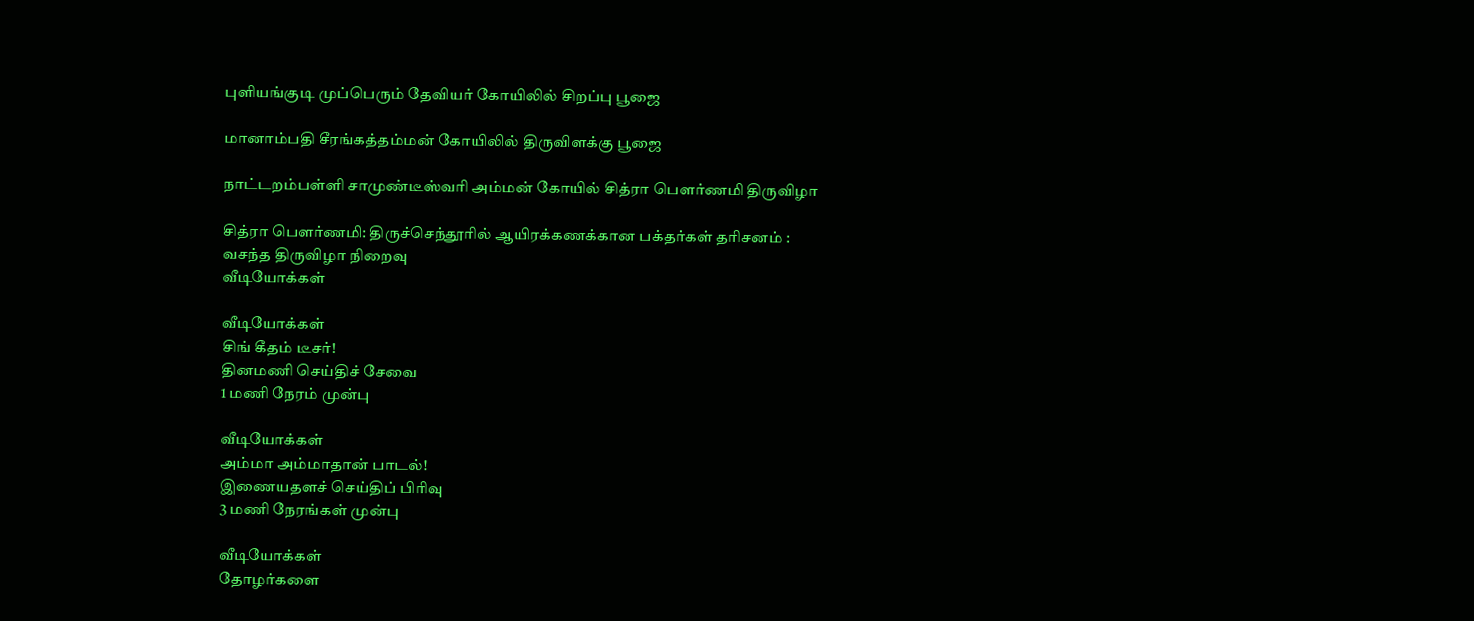புளியங்குடி முப்பெரும் தேவியர் கோயிலில் சிறப்பு பூஜை

மானாம்பதி சீரங்கத்தம்மன் கோயிலில் திருவிளக்கு பூஜை

நாட்டறம்பள்ளி சாமுண்டீஸ்வரி அம்மன் கோயில் சித்ரா பௌர்ணமி திருவிழா

சித்ரா பௌர்ணமி: திருச்செந்தூரில் ஆயிரக்கணக்கான பக்தர்கள் தரிசனம் : வசந்த திருவிழா நிறைவு
வீடியோக்கள்

வீடியோக்கள்
சிங் கீதம் டீசர்!
தினமணி செய்திச் சேவை
1 மணி நேரம் முன்பு

வீடியோக்கள்
அம்மா அம்மாதான் பாடல்!
இணையதளச் செய்திப் பிரிவு
3 மணி நேரங்கள் முன்பு

வீடியோக்கள்
தோழர்களை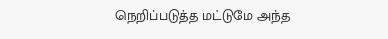நெறிப்படுத்த மட்டுமே அந்த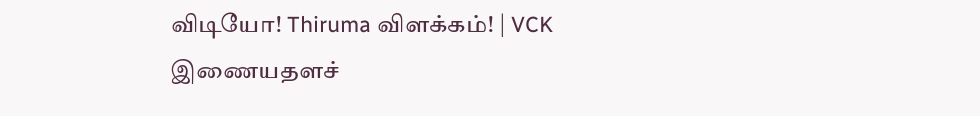விடியோ! Thiruma விளக்கம்! | VCK
இணையதளச்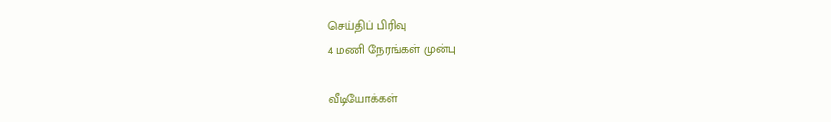செய்திப் பிரிவு
4 மணி நேரங்கள் முன்பு

வீடியோக்கள்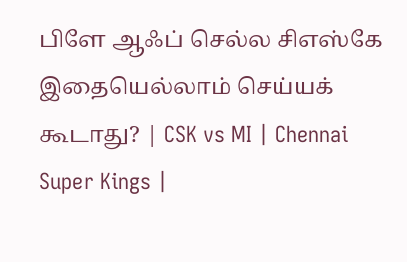பிளே ஆஃப் செல்ல சிஎஸ்கே இதையெல்லாம் செய்யக் கூடாது? | CSK vs MI | Chennai Super Kings |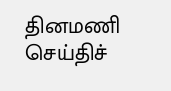தினமணி செய்திச்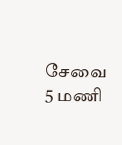சேவை
5 மணி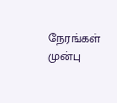நேரங்கள் முன்பு